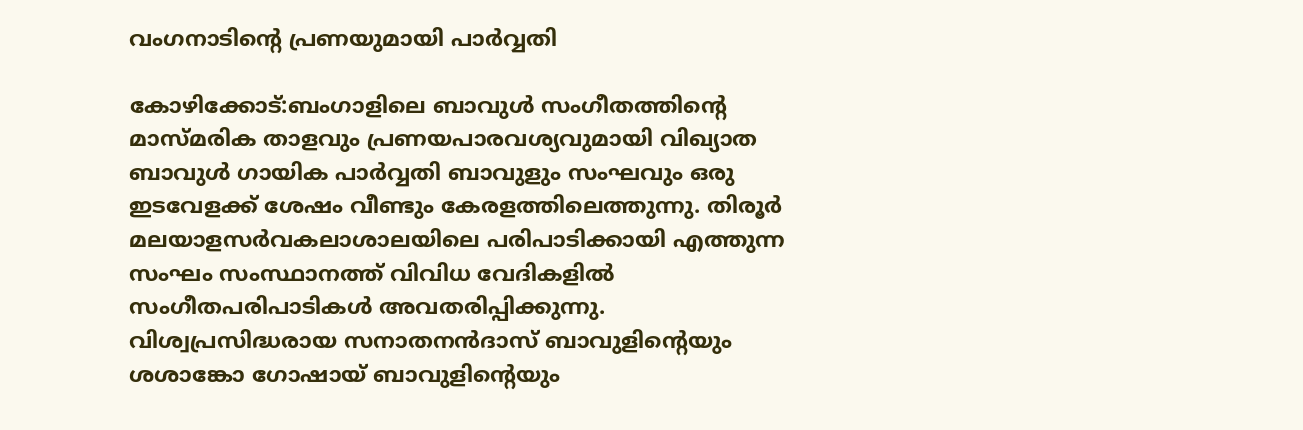വംഗനാടിന്റെ പ്രണയുമായി പാര്‍വ്വതി

കോഴിക്കോട്:ബംഗാളിലെ ബാവുള്‍ സംഗീതത്തിന്റെ മാസ്മരിക താളവും പ്രണയപാരവശ്യവുമായി വിഖ്യാത ബാവുള്‍ ഗായിക പാര്‍വ്വതി ബാവുളും സംഘവും ഒരു ഇടവേളക്ക് ശേഷം വീണ്ടും കേരളത്തിലെത്തുന്നു. തിരൂര്‍ മലയാളസര്‍വകലാശാലയിലെ പരിപാടിക്കായി എത്തുന്ന സംഘം സംസ്ഥാനത്ത് വിവിധ വേദികളില്‍ സംഗീതപരിപാടികള്‍ അവതരിപ്പിക്കുന്നു.
വിശ്വപ്രസിദ്ധരായ സനാതനന്‍ദാസ് ബാവുളിന്റെയും ശശാങ്കോ ഗോഷായ് ബാവുളിന്റെയും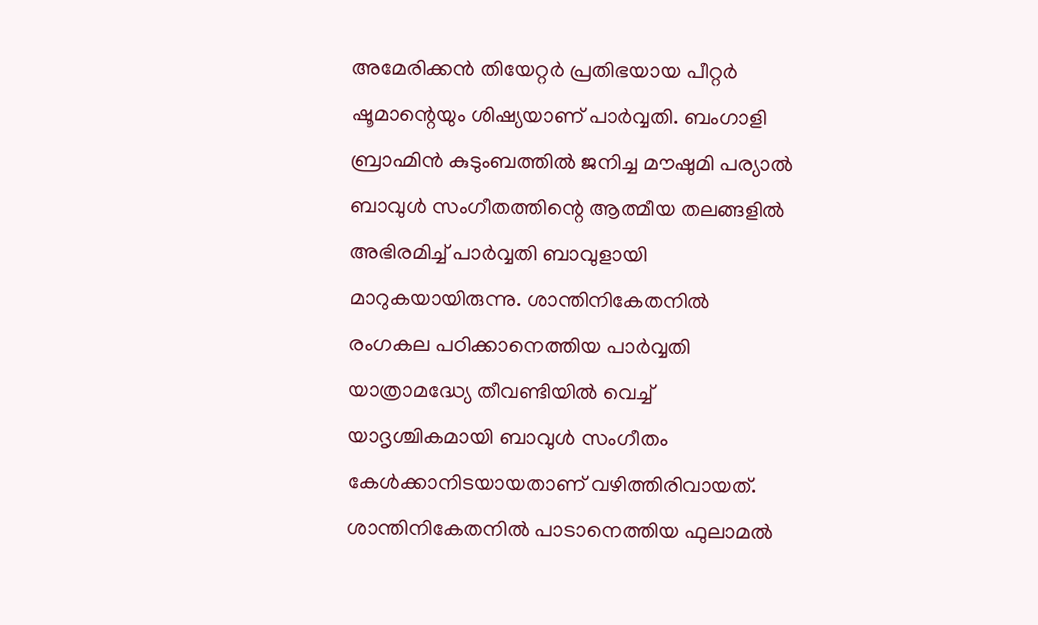അമേരിക്കന്‍ തിയേറ്റര്‍ പ്രതിഭയായ പീറ്റര്‍ ഷൂമാന്റെയും ശിഷ്യയാണ് പാര്‍വ്വതി. ബംഗാളി ബ്രാഹ്മിന്‍ കുടുംബത്തില്‍ ജനിച്ച മൗഷുമി പര്യാല്‍ ബാവുള്‍ സംഗീതത്തിന്റെ ആത്മീയ തലങ്ങളില്‍ അഭിരമിച്ച് പാര്‍വ്വതി ബാവുളായി മാറുകയായിരുന്നു. ശാന്തിനികേതനില്‍ രംഗകല പഠിക്കാനെത്തിയ പാര്‍വ്വതി യാത്രാമദ്ധ്യേ തീവണ്ടിയില്‍ വെച്ച് യാദൃശ്ചികമായി ബാവുള്‍ സംഗീതം കേള്‍ക്കാനിടയായതാണ് വഴിത്തിരിവായത്. ശാന്തിനികേതനില്‍ പാടാനെത്തിയ ഫുലാമല്‍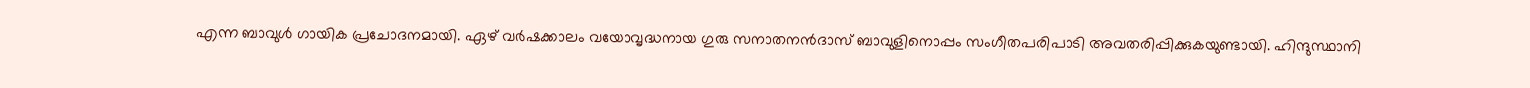എന്ന ബാവുള്‍ ഗായിക പ്രചോദനമായി. ഏഴ് വര്‍ഷക്കാലം വയോവൃദ്ധനായ ഗുരു സനാതനന്‍ദാസ് ബാവുളിനൊപ്പം സംഗീതപരിപാടി അവതരിപ്പിക്കുകയുണ്ടായി. ഹിന്ദുസ്ഥാനി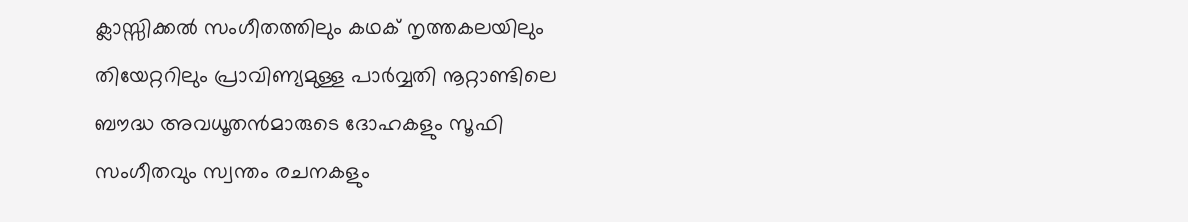ക്ലാസ്സിക്കല്‍ സംഗീതത്തിലും കഥക് നൃത്തകലയിലും തിയേറ്ററിലും പ്രാവിണ്യമുള്ള പാര്‍വ്വതി നൂറ്റാണ്ടിലെ ബൗദ്ധ അവധൂതന്‍മാരുടെ ദോഹകളും സൂഫി സംഗീതവും സ്വന്തം രചനകളും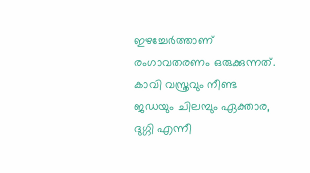ഇഴച്ചേര്‍ത്താണ് രംഗാവതരണം ഒരുക്കുന്നത്. കാവി വസ്ത്രവും നീണ്ട ജഡയും ചിലമ്പും ഏക്താര, ദുഗ്ഗി എന്നീ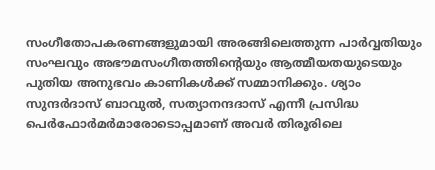സംഗീതോപകരണങ്ങളുമായി അരങ്ങിലെത്തുന്ന പാര്‍വ്വതിയും സംഘവും അഭൗമസംഗീതത്തിന്റെയും ആത്മീയതയുടെയും പുതിയ അനുഭവം കാണികള്‍ക്ക് സമ്മാനിക്കും. ശ്യാം സുന്ദര്‍ദാസ് ബാവുല്‍, സത്യാനന്ദദാസ് എന്നീ പ്രസിദ്ധ പെര്‍ഫോര്‍മര്‍മാരോടൊപ്പമാണ് അവര്‍ തിരൂരിലെ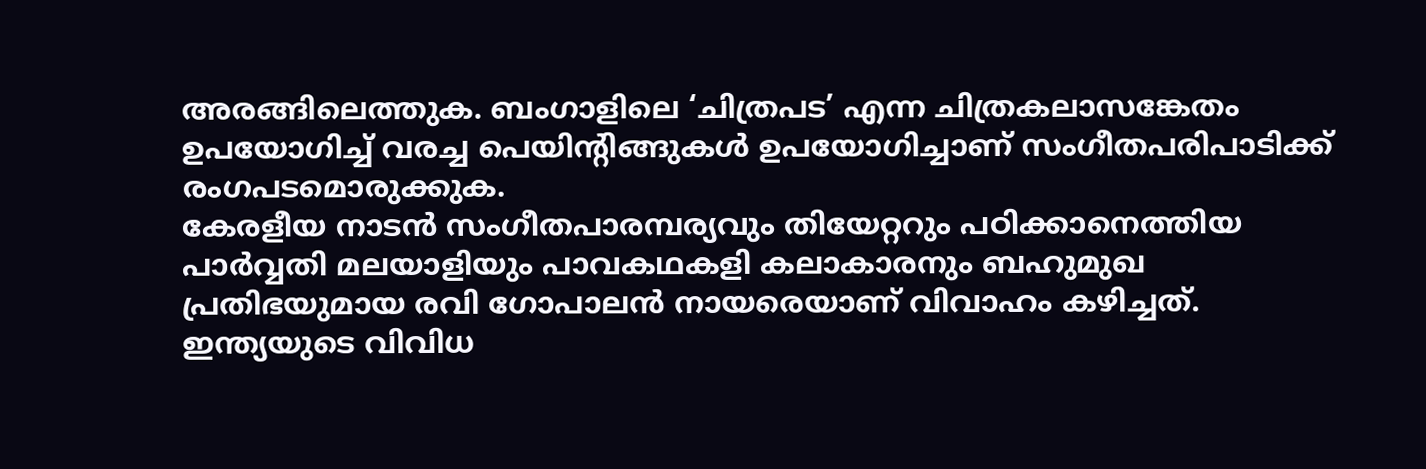അരങ്ങിലെത്തുക. ബംഗാളിലെ ‘ചിത്രപട’ എന്ന ചിത്രകലാസങ്കേതം ഉപയോഗിച്ച് വരച്ച പെയിന്റിങ്ങുകള്‍ ഉപയോഗിച്ചാണ് സംഗീതപരിപാടിക്ക് രംഗപടമൊരുക്കുക.
കേരളീയ നാടന്‍ സംഗീതപാരമ്പര്യവും തിയേറ്ററും പഠിക്കാനെത്തിയ പാര്‍വ്വതി മലയാളിയും പാവകഥകളി കലാകാരനും ബഹുമുഖ പ്രതിഭയുമായ രവി ഗോപാലന്‍ നായരെയാണ് വിവാഹം കഴിച്ചത്. ഇന്ത്യയുടെ വിവിധ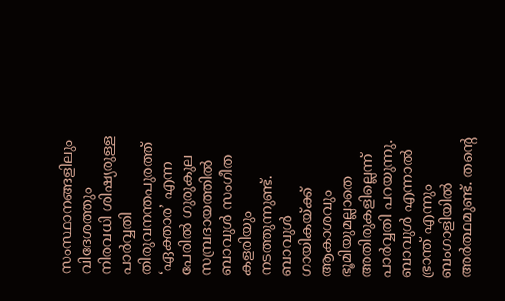സംസ്ഥാനങ്ങളിലും വിദേശത്തും നിരവധി ശിഷ്യരുള്ള പാര്‍വ്വതി തിരുവനന്തപുരത്ത് ‘ഏക്താര’ എന്ന പേരില്‍ ഗുരുകുല സമ്പ്രദായത്തില്‍ ബാവുള്‍ സംഗീത കളരിയും നടത്തുന്നുണ്ട്.
ബാവുള്‍ ഗായികയ്ക്ക് ആകാശവും ഭൂമിയുമല്ലാതെ അതിരുകളില്ലെന്ന് പാര്‍വ്വതി പറയുന്നു. ബാവുള്‍ എന്നാല്‍ ഭ്രാന്ത് എന്നും ബംഗാളിയില്‍ അര്‍ത്ഥമുണ്ട്. തന്റെ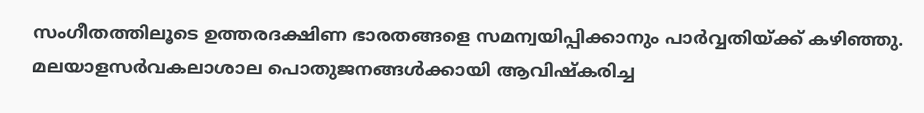സംഗീതത്തിലൂടെ ഉത്തരദക്ഷിണ ഭാരതങ്ങളെ സമന്വയിപ്പിക്കാനും പാര്‍വ്വതിയ്ക്ക് കഴിഞ്ഞു. മലയാളസര്‍വകലാശാല പൊതുജനങ്ങള്‍ക്കായി ആവിഷ്‌കരിച്ച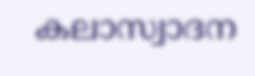കലാസ്വാദന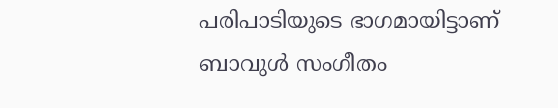പരിപാടിയുടെ ഭാഗമായിട്ടാണ് ബാവുള്‍ സംഗീതം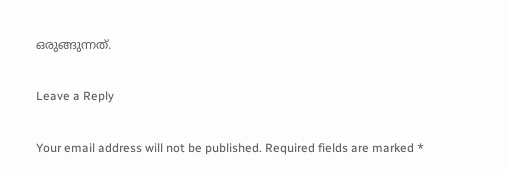ഒരുങ്ങുന്നത്.

Leave a Reply

Your email address will not be published. Required fields are marked *